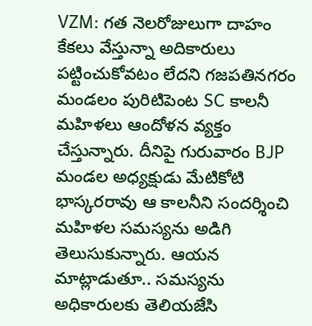VZM: గత నెలరోజులుగా దాహం కేకలు వేస్తున్నా అదికారులు పట్టించుకోవటం లేదని గజపతినగరం మండలం పురిటిపెంట SC కాలనీ మహిళలు ఆందోళన వ్యక్తం చేస్తున్నారు. దీనిపై గురువారం BJP మండల అధ్యక్షుడు మేటికోటి భాస్కరరావు ఆ కాలనీని సందర్శించి మహిళల సమస్యను అడిగి తెలుసుకున్నారు. ఆయన మాట్లాడుతూ.. సమస్యను అధికారులకు తెలియజేసి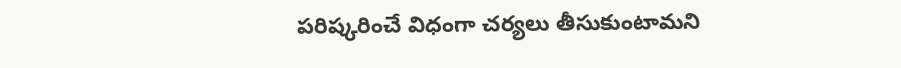పరిష్కరించే విధంగా చర్యలు తీసుకుంటామని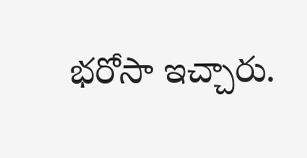భరోసా ఇచ్చారు.